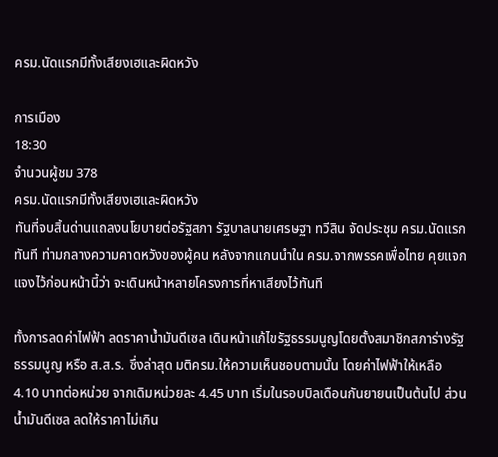ครม.นัดแรกมีทั้งเสียงเฮและผิดหวัง

การเมือง
18:30
จำนวนผู้ชม 378
ครม.นัดแรกมีทั้งเสียงเฮและผิดหวัง
ทันที่จบสิ้นด่านแถลงนโยบายต่อรัฐสภา รัฐบาลนายเศรษฐา ทวีสิน จัดประชุม ครม.นัดแรกทันที ท่ามกลางความคาดหวังของผู้คน หลังจากแกนนำใน ครม.จากพรรคเพื่อไทย คุยแจกแจงไว้ก่อนหน้านี้ว่า จะเดินหน้าหลายโครงการที่หาเสียงไว้ทันที

ทั้งการลดค่าไฟฟ้า ลดราคาน้ำมันดีเซล เดินหน้าแก้ไขรัฐธรรมนูญโดยตั้งสมาชิกสภาร่างรัฐธรรมนูญ หรือ ส.ส.ร. ซึ่งล่าสุด มติครม.ให้ความเห็นชอบตามนั้น โดยค่าไฟฟ้าให้เหลือ 4.10 บาทต่อหน่วย จากเดิมหน่วยละ 4.45 บาท เริ่มในรอบบิลเดือนกันยายนเป็นต้นไป ส่วนน้ำมันดีเซล ลดให้ราคาไม่เกิน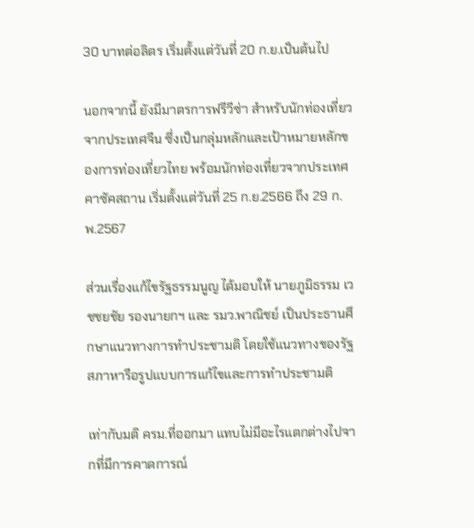30 บาทต่อลิตร เริ่มตั้งแต่วันที่ 20 ก.ย.เป็นต้นไป

นอกจากนี้ ยังมีมาตรการฟรีวีซ่า สำหรับนักท่องเที่ยวจากประเทศจีน ซึ่งเป็นกลุ่มหลักและเป้าหมายหลักของการท่องเที่ยวไทย พร้อมนักท่องเที่ยวจากประเทศคาซัคสถาน เริ่มตั้งแต่วันที่ 25 ก.ย.2566 ถึง 29 ก.พ.2567

ส่วนเรื่องแก้ไขรัฐธรรมนูญ ได้มอบให้ นายภูมิธรรม เวชชยชัย รองนายกฯ และ รมว.พาณิชย์ เป็นประธานศึกษาแนวทางการทำประชามติ โดยใช้แนวทางของรัฐสภาหารือรูปแบบการแก้ไขและการทำประชามติ

เท่ากับมติ ครม.ที่ออกมา แทบไม่มีอะไรแตกต่างไปจากที่มีการคาดการณ์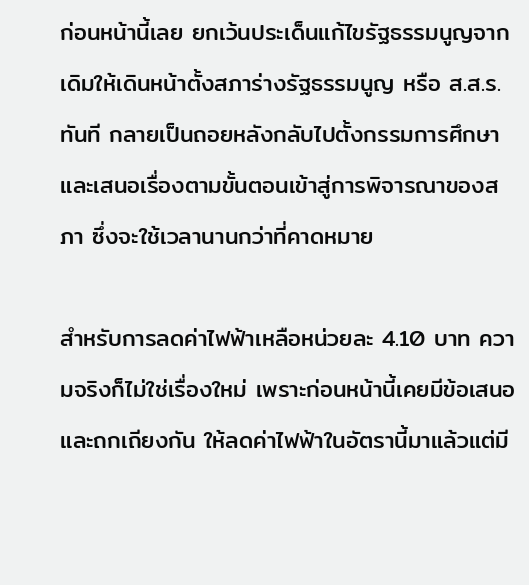ก่อนหน้านี้เลย ยกเว้นประเด็นแก้ไขรัฐธรรมนูญจากเดิมให้เดินหน้าตั้งสภาร่างรัฐธรรมนูญ หรือ ส.ส.ร.ทันที กลายเป็นถอยหลังกลับไปตั้งกรรมการศึกษา และเสนอเรื่องตามขั้นตอนเข้าสู่การพิจารณาของสภา ซึ่งจะใช้เวลานานกว่าที่คาดหมาย

สำหรับการลดค่าไฟฟ้าเหลือหน่วยละ 4.10 บาท ความจริงก็ไม่ใช่เรื่องใหม่ เพราะก่อนหน้านี้เคยมีข้อเสนอ และถกเถียงกัน ให้ลดค่าไฟฟ้าในอัตรานี้มาแล้วแต่มี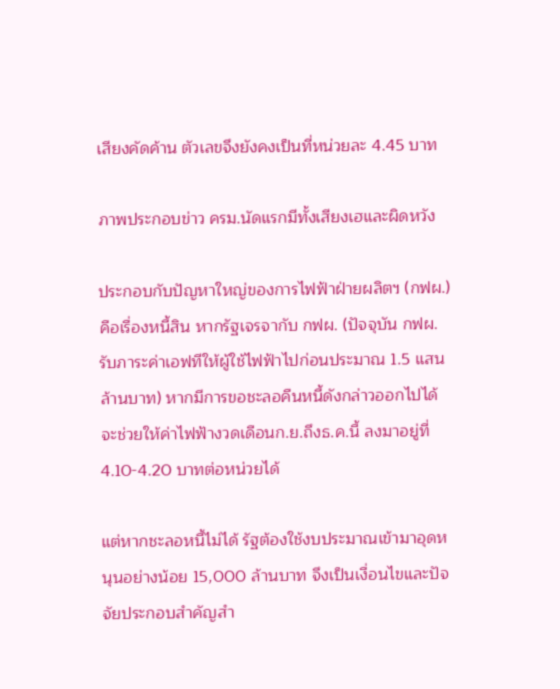เสียงคัดค้าน ตัวเลขจึงยังคงเป็นที่หน่วยละ 4.45 บาท

ภาพประกอบข่าว ครม.นัดแรกมีทั้งเสียงเฮและผิดหวัง

ประกอบกับปัญหาใหญ่ของการไฟฟ้าฝ่ายผลิตฯ (กฟผ.) คือเรื่องหนี้สิน หากรัฐเจรจากับ กฟผ. (ปัจจุบัน กฟผ.รับภาระค่าเอฟทีให้ผู้ใช้ไฟฟ้าไปก่อนประมาณ 1.5 แสนล้านบาท) หากมีการขอชะลอคืนหนี้ดังกล่าวออกไปได้ จะช่วยให้ค่าไฟฟ้างวดเดือนก.ย.ถึงธ.ค.นี้ ลงมาอยู่ที่ 4.10-4.20 บาทต่อหน่วยได้

แต่หากชะลอหนี้ไม่ได้ รัฐต้องใช้งบประมาณเข้ามาอุดหนุนอย่างน้อย 15,000 ล้านบาท จึงเป็นเงื่อนไขและปัจจัยประกอบสำคัญสำ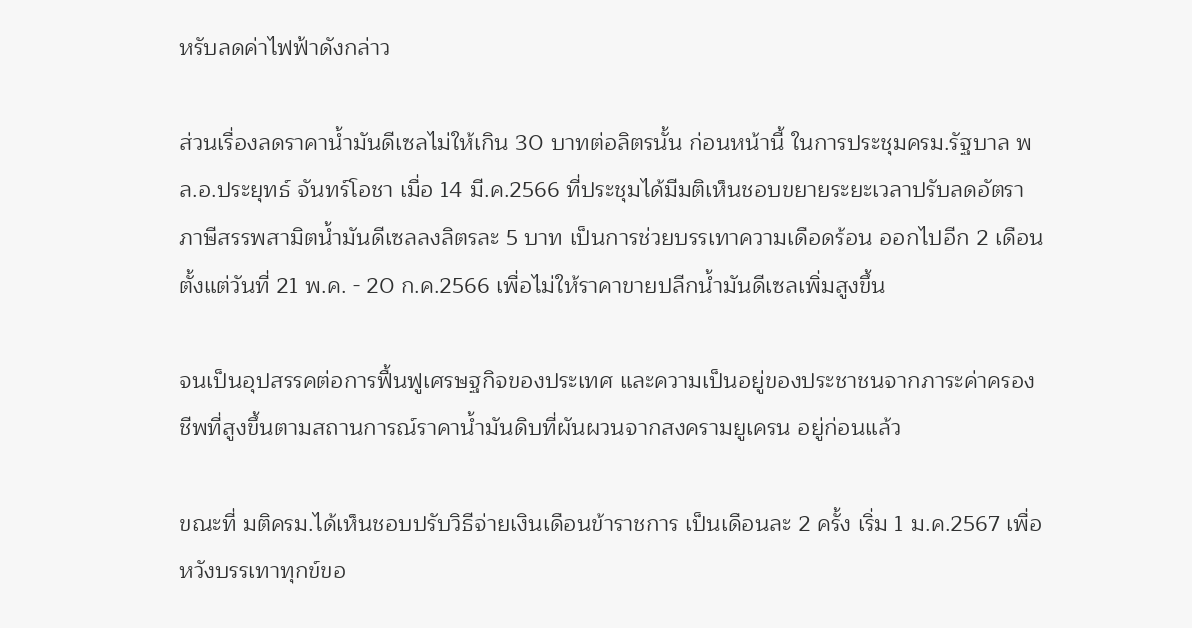หรับลดค่าไฟฟ้าดังกล่าว

ส่วนเรื่องลดราคาน้ำมันดีเซลไม่ให้เกิน 30 บาทต่อลิตรนั้น ก่อนหน้านี้ ในการประชุมครม.รัฐบาล พล.อ.ประยุทธ์ จันทร์โอชา เมื่อ 14 มี.ค.2566 ที่ประชุมได้มีมติเห็นชอบขยายระยะเวลาปรับลดอัตราภาษีสรรพสามิตน้ำมันดีเซลลงลิตรละ 5 บาท เป็นการช่วยบรรเทาความเดือดร้อน ออกไปอีก 2 เดือน ตั้งแต่วันที่ 21 พ.ค. - 20 ก.ค.2566 เพื่อไม่ให้ราคาขายปลีกน้ำมันดีเซลเพิ่มสูงขึ้น

จนเป็นอุปสรรคต่อการฟื้นฟูเศรษฐกิจของประเทศ และความเป็นอยู่ของประชาชนจากภาระค่าครองชีพที่สูงขึ้นตามสถานการณ์ราคาน้ำมันดิบที่ผันผวนจากสงครามยูเครน อยู่ก่อนแล้ว

ขณะที่ มติครม.ได้เห็นชอบปรับวิธีจ่ายเงินเดือนข้าราชการ เป็นเดือนละ 2 ครั้ง เริ่ม 1 ม.ค.2567 เพื่อหวังบรรเทาทุกข์ขอ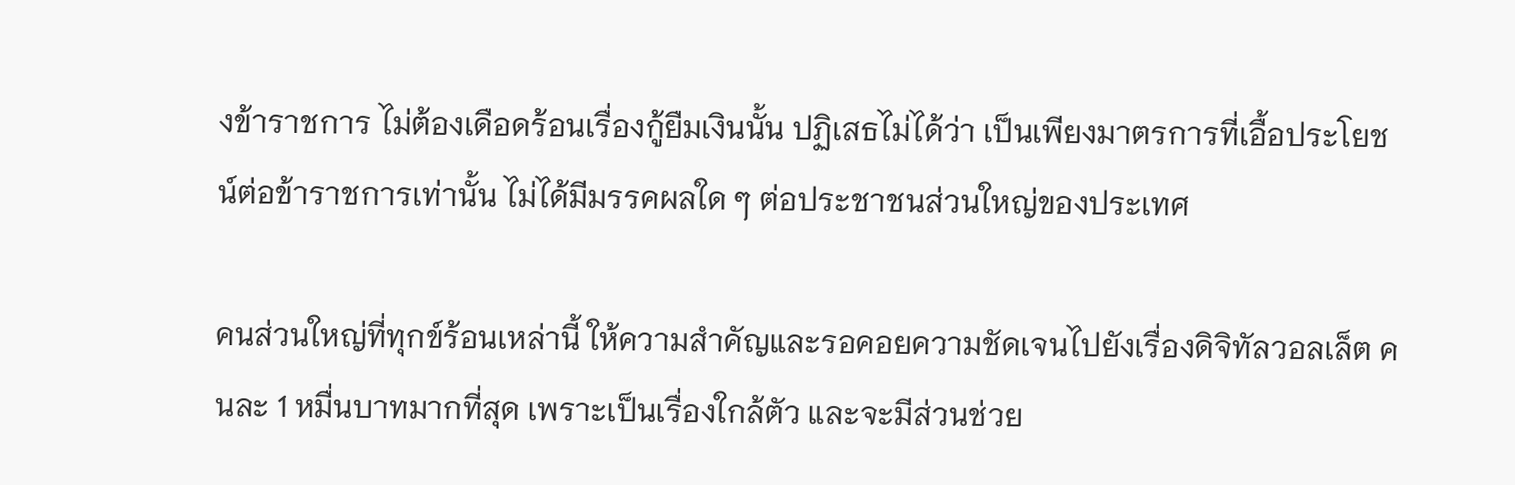งข้าราชการ ไม่ต้องเดือดร้อนเรื่องกู้ยืมเงินนั้น ปฏิเสธไม่ได้ว่า เป็นเพียงมาตรการที่เอื้อประโยชน์ต่อข้าราชการเท่านั้น ไม่ได้มีมรรคผลใด ๆ ต่อประชาชนส่วนใหญ่ของประเทศ

คนส่วนใหญ่ที่ทุกข์ร้อนเหล่านี้ ให้ความสำคัญและรอคอยความชัดเจนไปยังเรื่องดิจิทัลวอลเล็ต คนละ 1 หมื่นบาทมากที่สุด เพราะเป็นเรื่องใกล้ตัว และจะมีส่วนช่วย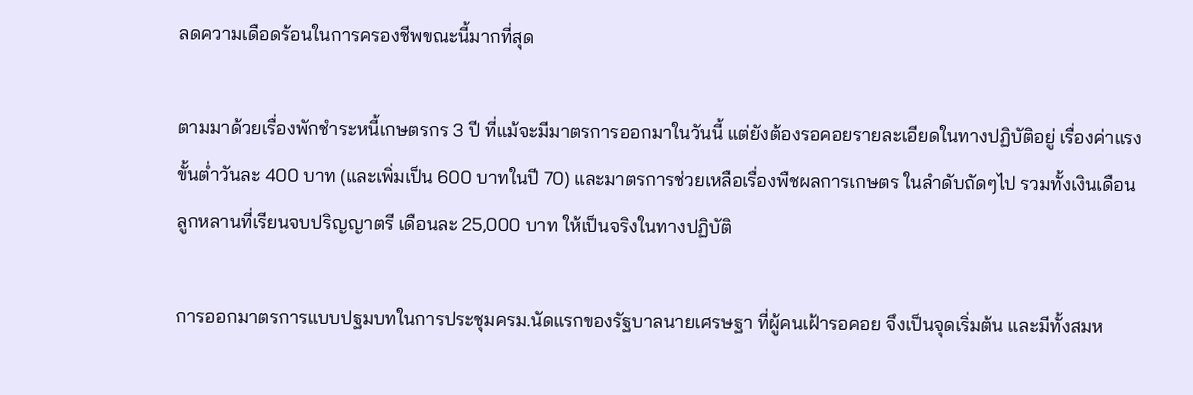ลดความเดือดร้อนในการครองชีพขณะนี้มากที่สุด

ตามมาด้วยเรื่องพักชำระหนี้เกษตรกร 3 ปี ที่แม้จะมีมาตรการออกมาในวันนี้ แต่ยังต้องรอคอยรายละเอียดในทางปฏิบัติอยู่ เรื่องค่าแรงขั้นต่ำวันละ 400 บาท (และเพิ่มเป็น 600 บาทในปี 70) และมาตรการช่วยเหลือเรื่องพืชผลการเกษตร ในลำดับถัดๆไป รวมทั้งเงินเดือนลูกหลานที่เรียนจบปริญญาตรี เดือนละ 25,000 บาท ให้เป็นจริงในทางปฏิบัติ

การออกมาตรการแบบปฐมบทในการประชุมครม.นัดแรกของรัฐบาลนายเศรษฐา ที่ผู้คนเฝ้ารอคอย จึงเป็นจุดเริ่มต้น และมีทั้งสมห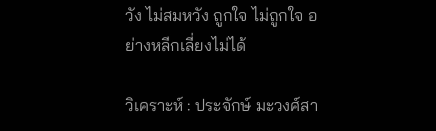วัง ไม่สมหวัง ถูกใจ ไม่ถูกใจ อย่างหลีกเลี่ยงไม่ได้

วิเคราะห์ : ประจักษ์ มะวงศ์สา